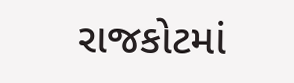રાજકોટમાં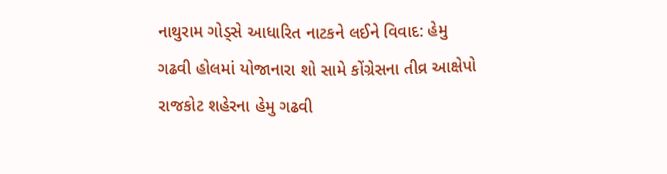નાથુરામ ગોડ્સે આધારિત નાટકને લઈને વિવાદ: હેમુ ગઢવી હોલમાં યોજાનારા શો સામે કોંગ્રેસના તીવ્ર આક્ષેપો
રાજકોટ શહેરના હેમુ ગઢવી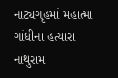નાટ્યગૃહમાં મહાત્મા ગાંધીના હત્યારા નાથુરામ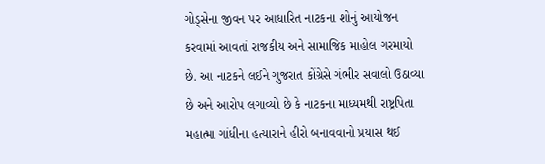ગોડ્સેના જીવન પર આધારિત નાટકના શોનું આયોજન કરવામાં આવતાં રાજકીય અને સામાજિક માહોલ ગરમાયો છે. આ નાટકને લઈને ગુજરાત કોંગ્રેસે ગંભીર સવાલો ઉઠાવ્યા છે અને આરોપ લગાવ્યો છે કે નાટકના માધ્યમથી રાષ્ટ્રપિતા મહાત્મા ગાંધીના હત્યારાને હીરો બનાવવાનો પ્રયાસ થઈ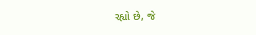રહ્યો છે, જે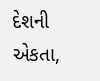દેશની એકતા,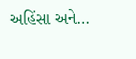અહિંસા અને…